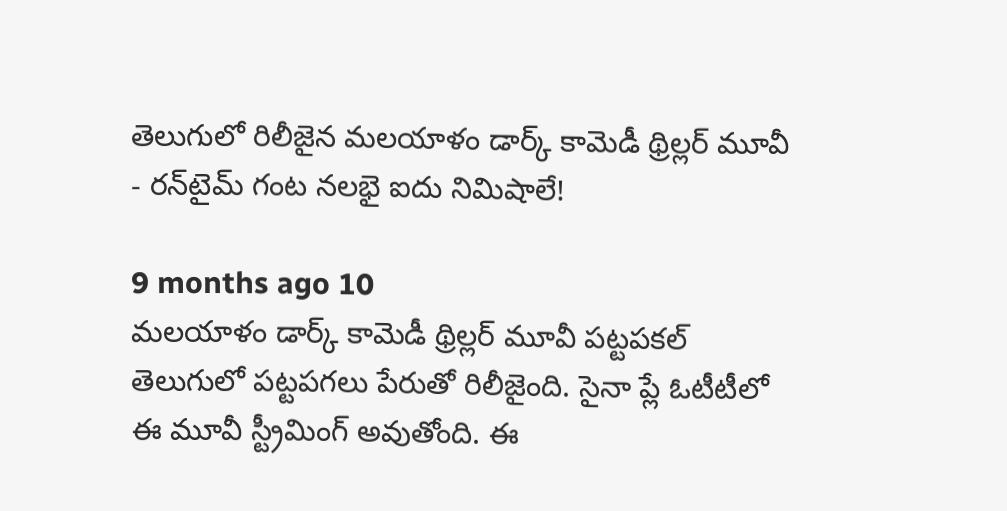తెలుగులో రిలీజైన మ‌ల‌యాళం డార్క్‌ కామెడీ థ్రిల్ల‌ర్‌ మూవీ - ర‌న్‌టైమ్ గంట న‌ల‌భై ఐదు నిమిషాలే!

9 months ago 10
మ‌ల‌యాళం డార్క్ కామెడీ థ్రిల్ల‌ర్ మూవీ ప‌ట్ట‌ప‌క‌ల్ తెలుగులో ప‌ట్ట‌ప‌గ‌లు పేరుతో రిలీజైంది. సైనా ప్లే ఓటీటీలో ఈ మూవీ స్ట్రీమింగ్ అవుతోంది. ఈ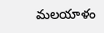మ‌ల‌యాళం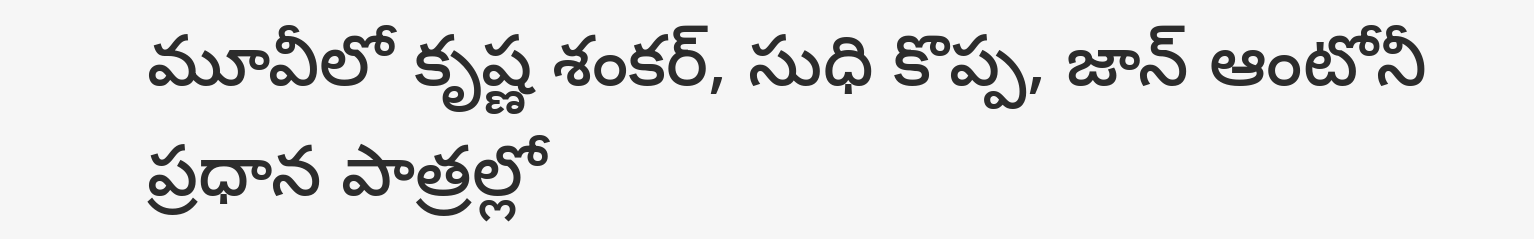మూవీలో కృష్ణ శంక‌ర్‌, సుధి కొప్ప, జాన్ ఆంటోనీ ప్ర‌ధాన పాత్ర‌ల్లో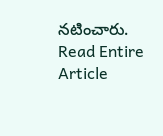న‌టించారు.
Read Entire Article